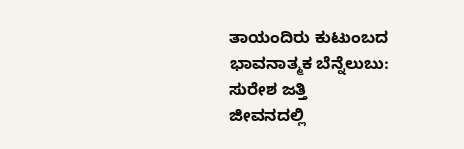ತಾಯಂದಿರು ಕುಟುಂಬದ ಭಾವನಾತ್ಮಕ ಬೆನ್ನೆಲುಬು: ಸುರೇಶ ಜತ್ತಿ
ಜೀವನದಲ್ಲಿ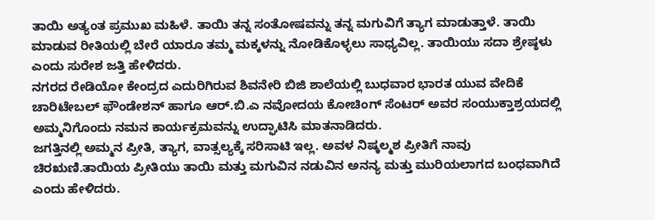ತಾಯಿ ಅತ್ಯಂತ ಪ್ರಮುಖ ಮಹಿಳೆ. ತಾಯಿ ತನ್ನ ಸಂತೋಷವನ್ನು ತನ್ನ ಮಗುವಿಗೆ ತ್ಯಾಗ ಮಾಡುತ್ತಾಳೆ. ತಾಯಿ ಮಾಡುವ ರೀತಿಯಲ್ಲಿ ಬೇರೆ ಯಾರೂ ತಮ್ಮ ಮಕ್ಕಳನ್ನು ನೋಡಿಕೊಳ್ಳಲು ಸಾಧ್ಯವಿಲ್ಲ. ತಾಯಿಯು ಸದಾ ಶ್ರೇಷ್ಠಳು ಎಂದು ಸುರೇಶ ಜತ್ತಿ ಹೇಳಿದರು.
ನಗರದ ರೇಡಿಯೋ ಕೇಂದ್ರದ ಎದುರಿಗಿರುವ ಶಿವನೇರಿ ಬಿಜಿ ಶಾಲೆಯಲ್ಲಿ ಬುಧವಾರ ಭಾರತ ಯುವ ವೇದಿಕೆ ಚಾರಿಟೇಬಲ್ ಫೌಂಡೇಶನ್ ಹಾಗೂ ಆರ್.ಬಿ.ಎ ನವೋದಯ ಕೋಚಿಂಗ್ ಸೆಂಟರ್ ಅವರ ಸಂಯುಕ್ತಾಶ್ರಯದಲ್ಲಿ ಅಮ್ಮನಿಗೊಂದು ನಮನ ಕಾರ್ಯಕ್ರಮವನ್ನು ಉದ್ಘಾಟಿಸಿ ಮಾತನಾಡಿದರು.
ಜಗತ್ತಿನಲ್ಲಿ ಅಮ್ಮನ ಪ್ರೀತಿ, ತ್ಯಾಗ, ವಾತ್ಸಲ್ಯಕ್ಕೆ ಸರಿಸಾಟಿ ಇಲ್ಲ. ಅವಳ ನಿಷ್ಕಲ್ಮಶ ಪ್ರೀತಿಗೆ ನಾವು ಚಿರಋಣಿ.ತಾಯಿಯ ಪ್ರೀತಿಯು ತಾಯಿ ಮತ್ತು ಮಗುವಿನ ನಡುವಿನ ಅನನ್ಯ ಮತ್ತು ಮುರಿಯಲಾಗದ ಬಂಧವಾಗಿದೆ ಎಂದು ಹೇಳಿದರು.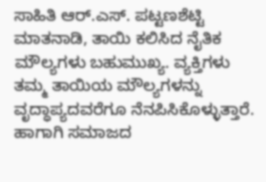ಸಾಹಿತಿ ಆರ್.ಎಸ್. ಪಟ್ಟಣಶೆಟ್ಟಿ ಮಾತನಾಡಿ, ತಾಯಿ ಕಲಿಸಿದ ನೈತಿಕ ಮೌಲ್ಯಗಳು ಬಹುಮುಖ್ಯ. ವ್ಯಕ್ತಿಗಳು ತಮ್ಮ ತಾಯಿಯ ಮೌಲ್ಯಗಳನ್ನು ವೃದ್ಧಾಪ್ಯದವರೆಗೂ ನೆನಪಿಸಿಕೊಳ್ಳುತ್ತಾರೆ. ಹಾಗಾಗಿ ಸಮಾಜದ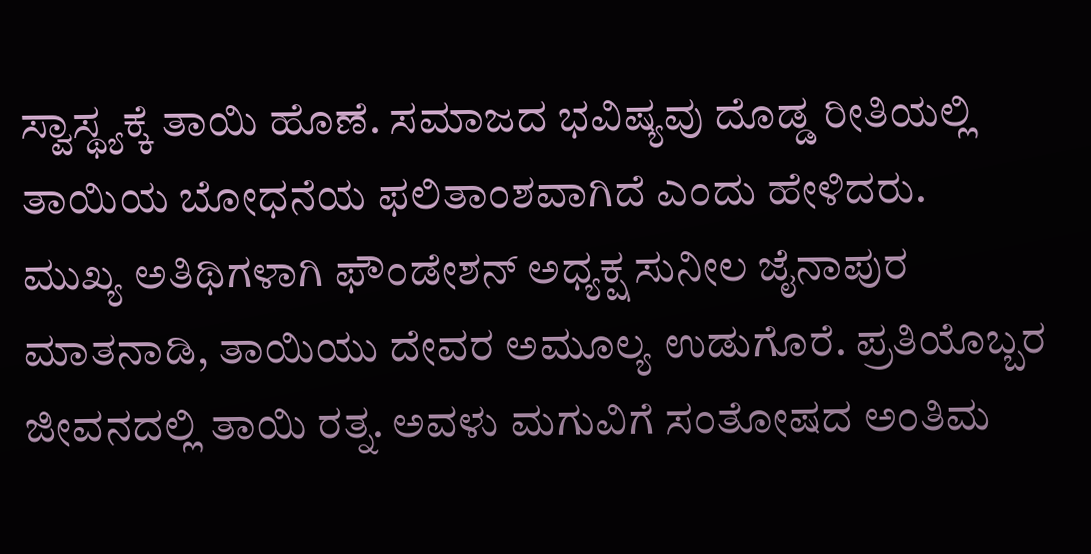ಸ್ವಾಸ್ಥ್ಯಕ್ಕೆ ತಾಯಿ ಹೊಣೆ. ಸಮಾಜದ ಭವಿಷ್ಯವು ದೊಡ್ಡ ರೀತಿಯಲ್ಲಿ ತಾಯಿಯ ಬೋಧನೆಯ ಫಲಿತಾಂಶವಾಗಿದೆ ಎಂದು ಹೇಳಿದರು.
ಮುಖ್ಯ ಅತಿಥಿಗಳಾಗಿ ಫೌಂಡೇಶನ್ ಅಧ್ಯಕ್ಷ ಸುನೀಲ ಜೈನಾಪುರ ಮಾತನಾಡಿ, ತಾಯಿಯು ದೇವರ ಅಮೂಲ್ಯ ಉಡುಗೊರೆ. ಪ್ರತಿಯೊಬ್ಬರ ಜೀವನದಲ್ಲಿ ತಾಯಿ ರತ್ನ. ಅವಳು ಮಗುವಿಗೆ ಸಂತೋಷದ ಅಂತಿಮ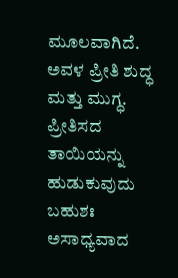ಮೂಲವಾಗಿದೆ. ಅವಳ ಪ್ರೀತಿ ಶುದ್ಧ ಮತ್ತು ಮುಗ್ಧ. ಪ್ರೀತಿಸದ ತಾಯಿಯನ್ನು ಹುಡುಕುವುದು ಬಹುಶಃ ಅಸಾಧ್ಯವಾದ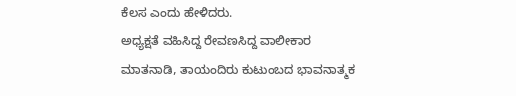ಕೆಲಸ ಎಂದು ಹೇಳಿದರು.
ಅಧ್ಯಕ್ಷತೆ ವಹಿಸಿದ್ದ ರೇವಣಸಿದ್ದ ವಾಲೀಕಾರ ಮಾತನಾಡಿ, ತಾಯಂದಿರು ಕುಟುಂಬದ ಭಾವನಾತ್ಮಕ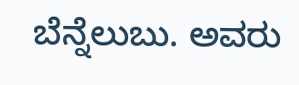ಬೆನ್ನೆಲುಬು. ಅವರು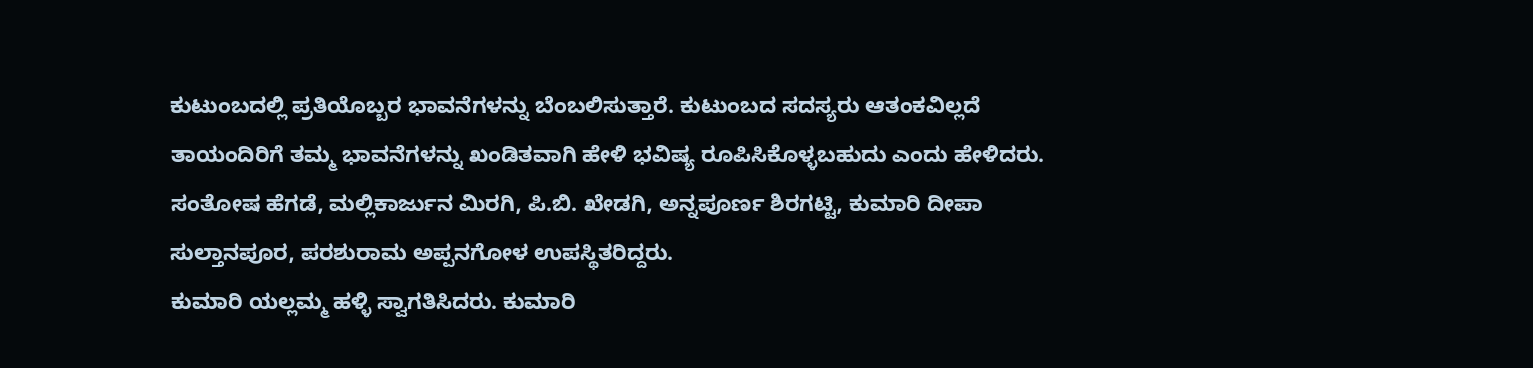ಕುಟುಂಬದಲ್ಲಿ ಪ್ರತಿಯೊಬ್ಬರ ಭಾವನೆಗಳನ್ನು ಬೆಂಬಲಿಸುತ್ತಾರೆ. ಕುಟುಂಬದ ಸದಸ್ಯರು ಆತಂಕವಿಲ್ಲದೆ ತಾಯಂದಿರಿಗೆ ತಮ್ಮ ಭಾವನೆಗಳನ್ನು ಖಂಡಿತವಾಗಿ ಹೇಳಿ ಭವಿಷ್ಯ ರೂಪಿಸಿಕೊಳ್ಳಬಹುದು ಎಂದು ಹೇಳಿದರು.
ಸಂತೋಷ ಹೆಗಡೆ, ಮಲ್ಲಿಕಾರ್ಜುನ ಮಿರಗಿ, ಪಿ.ಬಿ. ಖೇಡಗಿ, ಅನ್ನಪೂರ್ಣ ಶಿರಗಟ್ಟಿ, ಕುಮಾರಿ ದೀಪಾ ಸುಲ್ತಾನಪೂರ, ಪರಶುರಾಮ ಅಪ್ಪನಗೋಳ ಉಪಸ್ಥಿತರಿದ್ದರು.
ಕುಮಾರಿ ಯಲ್ಲಮ್ಮ ಹಳ್ಳಿ ಸ್ವಾಗತಿಸಿದರು. ಕುಮಾರಿ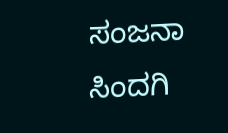ಸಂಜನಾ ಸಿಂದಗಿ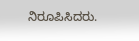ನಿರೂಪಿಸಿದರು.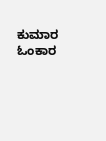ಕುಮಾರ ಓಂಕಾರ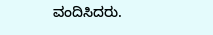ವಂದಿಸಿದರು.